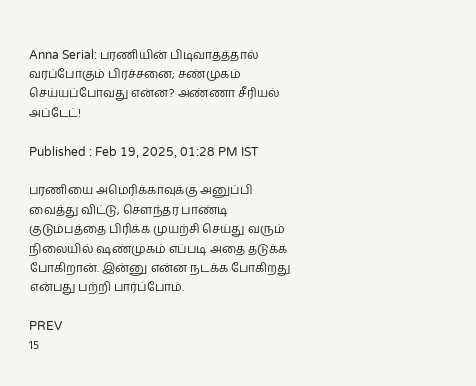Anna Serial: பரணியின் பிடிவாதத்தால் வரப்போகும் பிரச்சனை; சண்முகம் செய்யப்போவது என்ன? அண்ணா சீரியல் அப்டேட்!

Published : Feb 19, 2025, 01:28 PM IST

பரணியை அமெரிக்காவுக்கு அனுப்பி வைத்து விட்டு, சௌந்தர பாண்டி குடும்பத்தை பிரிக்க முயற்சி செய்து வரும் நிலையில் ஷண்முகம் எப்படி அதை தடுக்க போகிறான். இன்னு என்ன நடக்க போகிறது என்பது பற்றி பார்ப்போம்.

PREV
15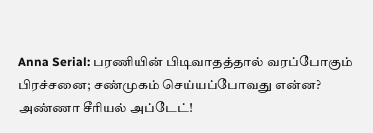Anna Serial: பரணியின் பிடிவாதத்தால் வரப்போகும் பிரச்சனை; சண்முகம் செய்யப்போவது என்ன? அண்ணா சீரியல் அப்டேட்!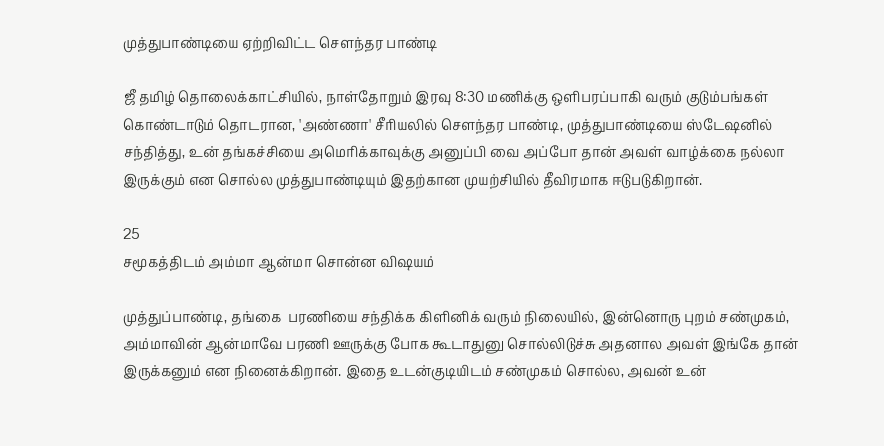முத்துபாண்டியை ஏற்றிவிட்ட சௌந்தர பாண்டி

ஜீ தமிழ் தொலைக்காட்சியில், நாள்தோறும் இரவு 8:30 மணிக்கு ஒளிபரப்பாகி வரும் குடும்பங்கள் கொண்டாடும் தொடரான, 'அண்ணா' சீரியலில் சௌந்தர பாண்டி, முத்துபாண்டியை ஸ்டேஷனில் சந்தித்து, உன் தங்கச்சியை அமெரிக்காவுக்கு அனுப்பி வை அப்போ தான் அவள் வாழ்க்கை நல்லா இருக்கும் என சொல்ல முத்துபாண்டியும் இதற்கான முயற்சியில் தீவிரமாக ஈடுபடுகிறான்.

25
சமூகத்திடம் அம்மா ஆன்மா சொன்ன விஷயம்

முத்துப்பாண்டி, தங்கை  பரணியை சந்திக்க கிளினிக் வரும் நிலையில், இன்னொரு புறம் சண்முகம், அம்மாவின் ஆன்மாவே பரணி ஊருக்கு போக கூடாதுனு சொல்லிடுச்சு அதனால அவள் இங்கே தான் இருக்கனும் என நினைக்கிறான். இதை உடன்குடியிடம் சண்முகம் சொல்ல, அவன் உன்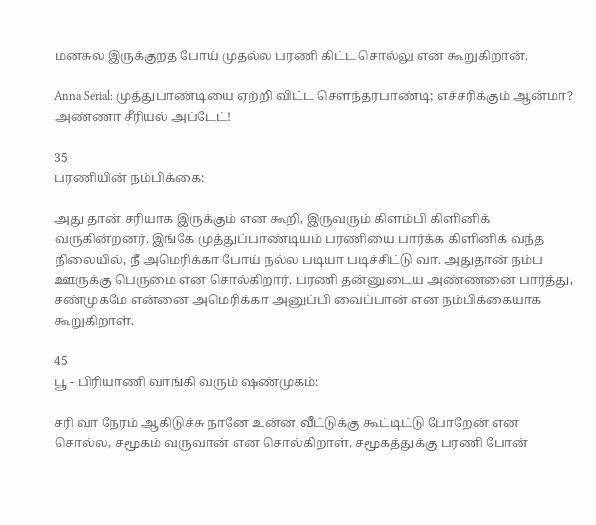மனசுல இருக்குறத போய் முதல்ல பரணி கிட்ட சொல்லு என கூறுகிறான்.

Anna Serial: முத்துபாண்டியை ஏற்றி விட்ட சௌந்தரபாண்டி; எச்சரிக்கும் ஆன்மா? அண்ணா சீரியல் அப்டேட்!

35
பரணியின் நம்பிக்கை:

அது தான் சரியாக இருக்கும் என கூறி, இருவரும் கிளம்பி கிளினிக் வருகின்றனர். இங்கே முத்துப்பாண்டியம் பரணியை பார்க்க கிளினிக் வந்த நிலையில், நீ அமெரிக்கா போய் நல்ல படியா படிச்சிட்டு வா. அதுதான் நம்ப ஊருக்கு பெருமை என சொல்கிறார். பரணி தன்னுடைய அண்ணனை பார்த்து, சண்முகமே என்னை அமெரிக்கா அனுப்பி வைப்பான் என நம்பிக்கையாக கூறுகிறாள்.

45
பூ - பிரியாணி வாங்கி வரும் ஷண்முகம்:

சரி வா நேரம் ஆகிடுச்சு நானே உன்ன வீட்டுக்கு கூட்டிட்டு போறேன் என சொல்ல, சமூகம் வருவான் என சொல்கிறாள். சமூகத்துக்கு பரணி போன்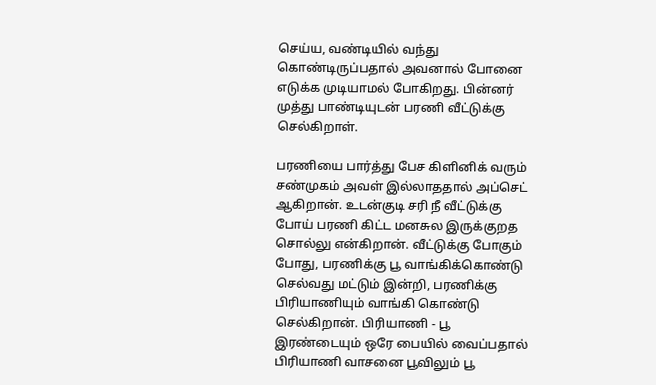செய்ய, வண்டியில் வந்து கொண்டிருப்பதால் அவனால் போனை எடுக்க முடியாமல் போகிறது. பின்னர் முத்து பாண்டியுடன் பரணி வீட்டுக்கு செல்கிறாள்.

பரணியை பார்த்து பேச கிளினிக் வரும் சண்முகம் அவள் இல்லாததால் அப்செட் ஆகிறான். உடன்குடி சரி நீ வீட்டுக்கு போய் பரணி கிட்ட மனசுல இருக்குறத சொல்லு என்கிறான். வீட்டுக்கு போகும் போது, பரணிக்கு பூ வாங்கிக்கொண்டு செல்வது மட்டும் இன்றி, பரணிக்கு பிரியாணியும் வாங்கி கொண்டு செல்கிறான். பிரியாணி - பூ இரண்டையும் ஒரே பையில் வைப்பதால் பிரியாணி வாசனை பூவிலும் பூ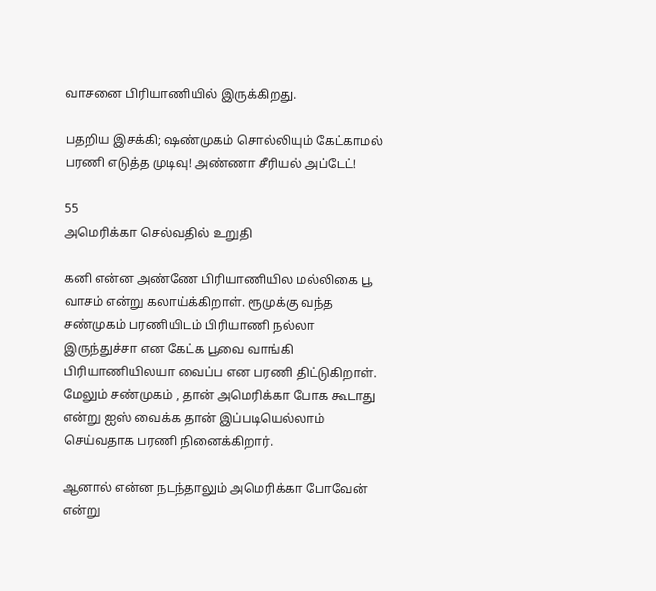வாசனை பிரியாணியில் இருக்கிறது.

பதறிய இசக்கி; ஷண்முகம் சொல்லியும் கேட்காமல் பரணி எடுத்த முடிவு! அண்ணா சீரியல் அப்டேட்!

55
அமெரிக்கா செல்வதில் உறுதி

கனி என்ன அண்ணே பிரியாணியில மல்லிகை பூ வாசம் என்று கலாய்க்கிறாள். ரூமுக்கு வந்த சண்முகம் பரணியிடம் பிரியாணி நல்லா இருந்துச்சா என கேட்க பூவை வாங்கி பிரியாணியிலயா வைப்ப என பரணி திட்டுகிறாள். மேலும் சண்முகம் , தான் அமெரிக்கா போக கூடாது என்று ஐஸ் வைக்க தான் இப்படியெல்லாம் செய்வதாக பரணி நினைக்கிறார்.

ஆனால் என்ன நடந்தாலும் அமெரிக்கா போவேன் என்று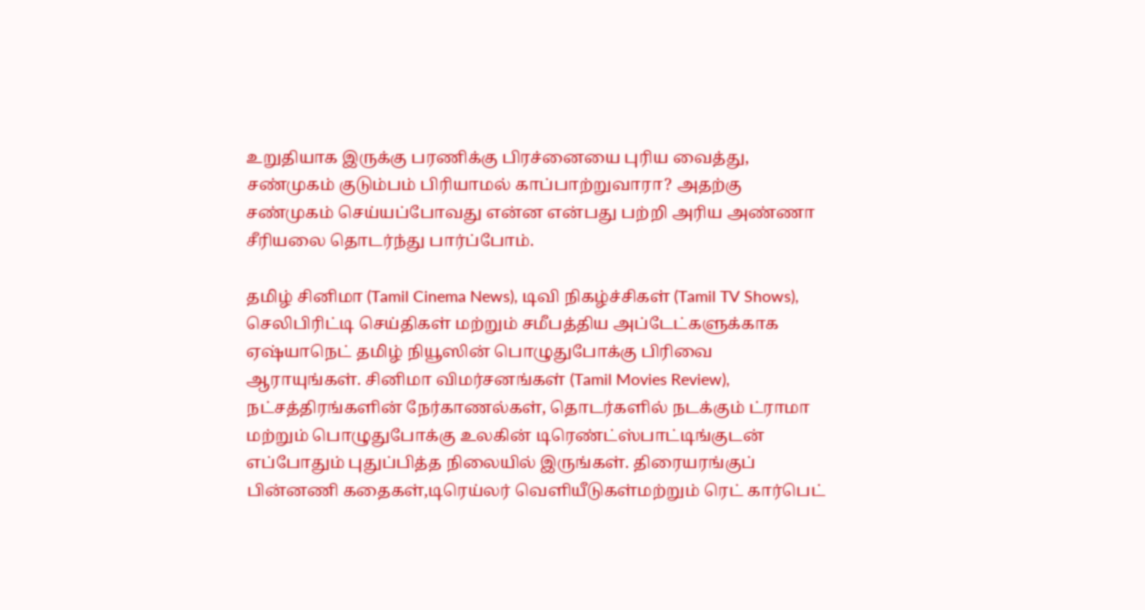உறுதியாக இருக்கு பரணிக்கு பிரச்னையை புரிய வைத்து, சண்முகம் குடும்பம் பிரியாமல் காப்பாற்றுவாரா? அதற்கு சண்முகம் செய்யப்போவது என்ன என்பது பற்றி அரிய அண்ணா சீரியலை தொடர்ந்து பார்ப்போம்.

தமிழ் சினிமா (Tamil Cinema News), டிவி நிகழ்ச்சிகள் (Tamil TV Shows), செலிபிரிட்டி செய்திகள் மற்றும் சமீபத்திய அப்டேட்களுக்காக ஏஷ்யாநெட் தமிழ் நியூஸின் பொழுதுபோக்கு பிரிவை ஆராயுங்கள். சினிமா விமர்சனங்கள் (Tamil Movies Review), நட்சத்திரங்களின் நேர்காணல்கள், தொடர்களில் நடக்கும் ட்ராமா மற்றும் பொழுதுபோக்கு உலகின் டிரெண்ட்ஸ்பாட்டிங்குடன் எப்போதும் புதுப்பித்த நிலையில் இருங்கள். திரையரங்குப் பின்னணி கதைகள்,டிரெய்லர் வெளியீடுகள்மற்றும் ரெட் கார்பெட்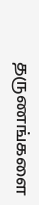தருணங்களை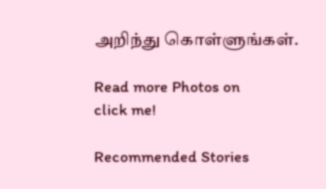அறிந்து கொள்ளுங்கள்.

Read more Photos on
click me!

Recommended Stories